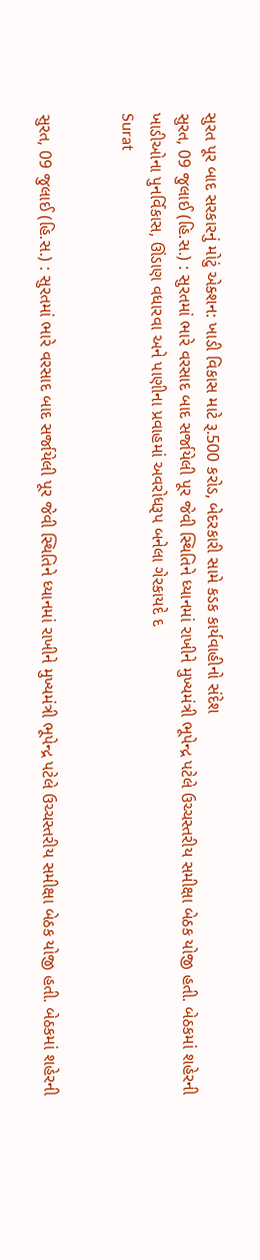સુરત પૂર બાદ સરકારનું મોટું એક્શન: ખાડી વિકાસ માટે રૂ.500 કરોડ, બેદરકારી સામે કડક કાર્યવાહીનો સંદેશ
સુરત, 09 જુલાઈ (હિ.સ.) : સુરતમાં ભારે વરસાદ બાદ સર્જાયેલી પૂર જેવી સ્થિતિને ધ્યાનમાં રાખીને મુખ્યમંત્રી ભૂપેન્દ્ર પટેલે ઉચ્ચસ્તરીય સમીક્ષા બેઠક યોજી હતી. બેઠકમાં શહેરની ખાડીઓના પુનર્વિકાસ, ઊંડાણ વધારવા અને પાણીના પ્રવાહમાં અવરોધરૂપ બનેલા ગેરકાયદે દ
Surat


સુરત, 09 જુલાઈ (હિ.સ.) : સુરતમાં ભારે વરસાદ બાદ સર્જાયેલી પૂર જેવી સ્થિતિને ધ્યાનમાં રાખીને મુખ્યમંત્રી ભૂપેન્દ્ર પટેલે ઉચ્ચસ્તરીય સમીક્ષા બેઠક યોજી હતી. બેઠકમાં શહેરની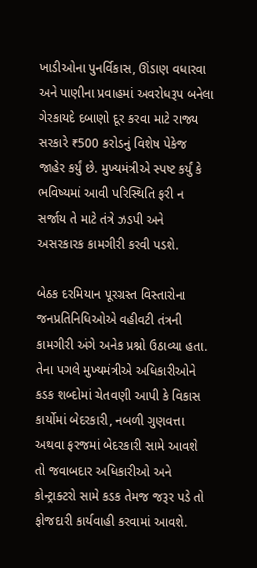ખાડીઓના પુનર્વિકાસ, ઊંડાણ વધારવા અને પાણીના પ્રવાહમાં અવરોધરૂપ બનેલા ગેરકાયદે દબાણો દૂર કરવા માટે રાજ્ય સરકારે ₹500 કરોડનું વિશેષ પેકેજ જાહેર કર્યું છે. મુખ્યમંત્રીએ સ્પષ્ટ કર્યું કે ભવિષ્યમાં આવી પરિસ્થિતિ ફરી ન સર્જાય તે માટે તંત્રે ઝડપી અને અસરકારક કામગીરી કરવી પડશે.

બેઠક દરમિયાન પૂરગ્રસ્ત વિસ્તારોના જનપ્રતિનિધિઓએ વહીવટી તંત્રની કામગીરી અંગે અનેક પ્રશ્નો ઉઠાવ્યા હતા. તેના પગલે મુખ્યમંત્રીએ અધિકારીઓને કડક શબ્દોમાં ચેતવણી આપી કે વિકાસ કાર્યોમાં બેદરકારી, નબળી ગુણવત્તા અથવા ફરજમાં બેદરકારી સામે આવશે તો જવાબદાર અધિકારીઓ અને કોન્ટ્રાક્ટરો સામે કડક તેમજ જરૂર પડે તો ફોજદારી કાર્યવાહી કરવામાં આવશે.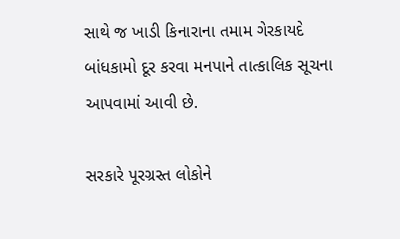સાથે જ ખાડી કિનારાના તમામ ગેરકાયદે બાંધકામો દૂર કરવા મનપાને તાત્કાલિક સૂચના આપવામાં આવી છે.

સરકારે પૂરગ્રસ્ત લોકોને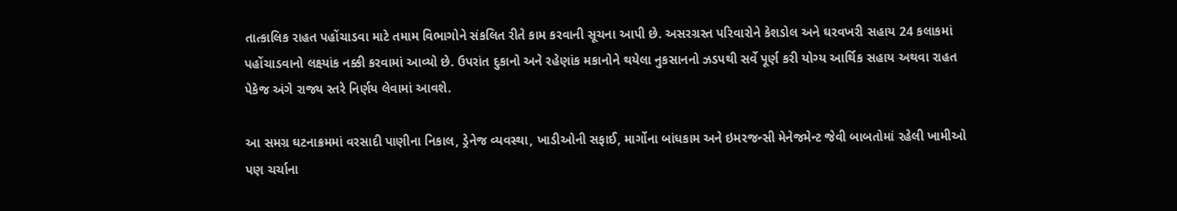તાત્કાલિક રાહત પહોંચાડવા માટે તમામ વિભાગોને સંકલિત રીતે કામ કરવાની સૂચના આપી છે. અસરગ્રસ્ત પરિવારોને કેશડોલ અને ઘરવખરી સહાય 24 કલાકમાં પહોંચાડવાનો લક્ષ્યાંક નક્કી કરવામાં આવ્યો છે. ઉપરાંત દુકાનો અને રહેણાંક મકાનોને થયેલા નુકસાનનો ઝડપથી સર્વે પૂર્ણ કરી યોગ્ય આર્થિક સહાય અથવા રાહત પેકેજ અંગે રાજ્ય સ્તરે નિર્ણય લેવામાં આવશે.

આ સમગ્ર ઘટનાક્રમમાં વરસાદી પાણીના નિકાલ, ડ્રેનેજ વ્યવસ્થા, ખાડીઓની સફાઈ, માર્ગોના બાંધકામ અને ઇમરજન્સી મેનેજમેન્ટ જેવી બાબતોમાં રહેલી ખામીઓ પણ ચર્ચાના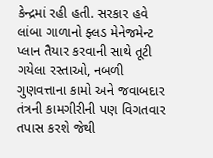કેન્દ્રમાં રહી હતી. સરકાર હવે લાંબા ગાળાનો ફ્લડ મેનેજમેન્ટ પ્લાન તૈયાર કરવાની સાથે તૂટી ગયેલા રસ્તાઓ, નબળી ગુણવત્તાના કામો અને જવાબદાર તંત્રની કામગીરીની પણ વિગતવાર તપાસ કરશે જેથી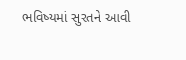ભવિષ્યમાં સુરતને આવી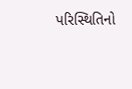પરિસ્થિતિનો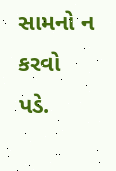સામનો ન કરવો પડે.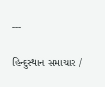---

હિન્દુસ્થાન સમાચાર /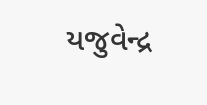યજુવેન્દ્ર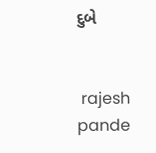દુબે


 rajesh pande